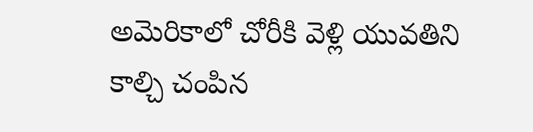అమెరికాలో చోరీకి వెళ్లి యువతిని కాల్చి చంపిన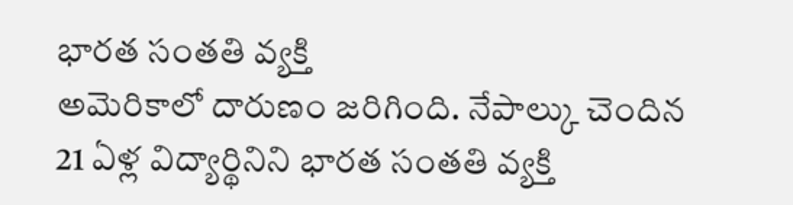భారత సంతతి వ్యక్తి
అమెరికాలో దారుణం జరిగింది. నేపాల్కు చెందిన 21 ఏళ్ల విద్యార్థినిని భారత సంతతి వ్యక్తి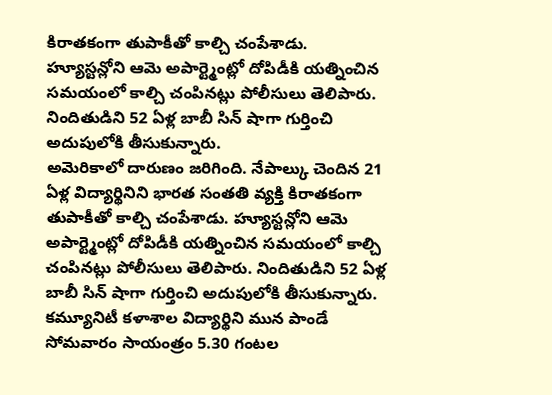కిరాతకంగా తుపాకీతో కాల్చి చంపేశాడు. హ్యూస్టన్లోని ఆమె అపార్ట్మెంట్లో దోపిడీకి యత్నించిన సమయంలో కాల్చి చంపినట్లు పోలీసులు తెలిపారు. నిందితుడిని 52 ఏళ్ల బాబీ సిన్ షాగా గుర్తించి అదుపులోకి తీసుకున్నారు.
అమెరికాలో దారుణం జరిగింది. నేపాల్కు చెందిన 21 ఏళ్ల విద్యార్థినిని భారత సంతతి వ్యక్తి కిరాతకంగా తుపాకీతో కాల్చి చంపేశాడు. హ్యూస్టన్లోని ఆమె అపార్ట్మెంట్లో దోపిడీకి యత్నించిన సమయంలో కాల్చి చంపినట్లు పోలీసులు తెలిపారు. నిందితుడిని 52 ఏళ్ల బాబీ సిన్ షాగా గుర్తించి అదుపులోకి తీసుకున్నారు. కమ్యూనిటీ కళాశాల విద్యార్థిని మున పాండే సోమవారం సాయంత్రం 5.30 గంటల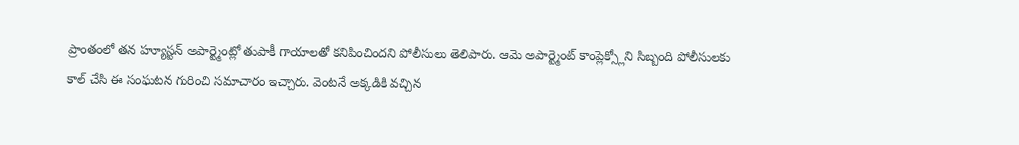ప్రాంతంలో తన హ్యూస్టన్ అపార్ట్మెంట్లో తుపాకీ గాయాలతో కనిపించిందని పోలీసులు తెలిపారు. ఆమె అపార్ట్మెంట్ కాంప్లెక్స్లోని సిబ్బంది పోలీసులకు కాల్ చేసి ఈ సంఘటన గురించి సమాచారం ఇచ్చారు. వెంటనే అక్కడికి వచ్చిన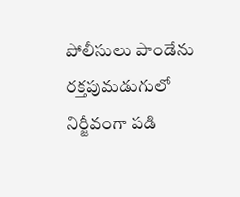పోలీసులు పాండేను రక్తపుమడుగులో నిర్జీవంగా పడి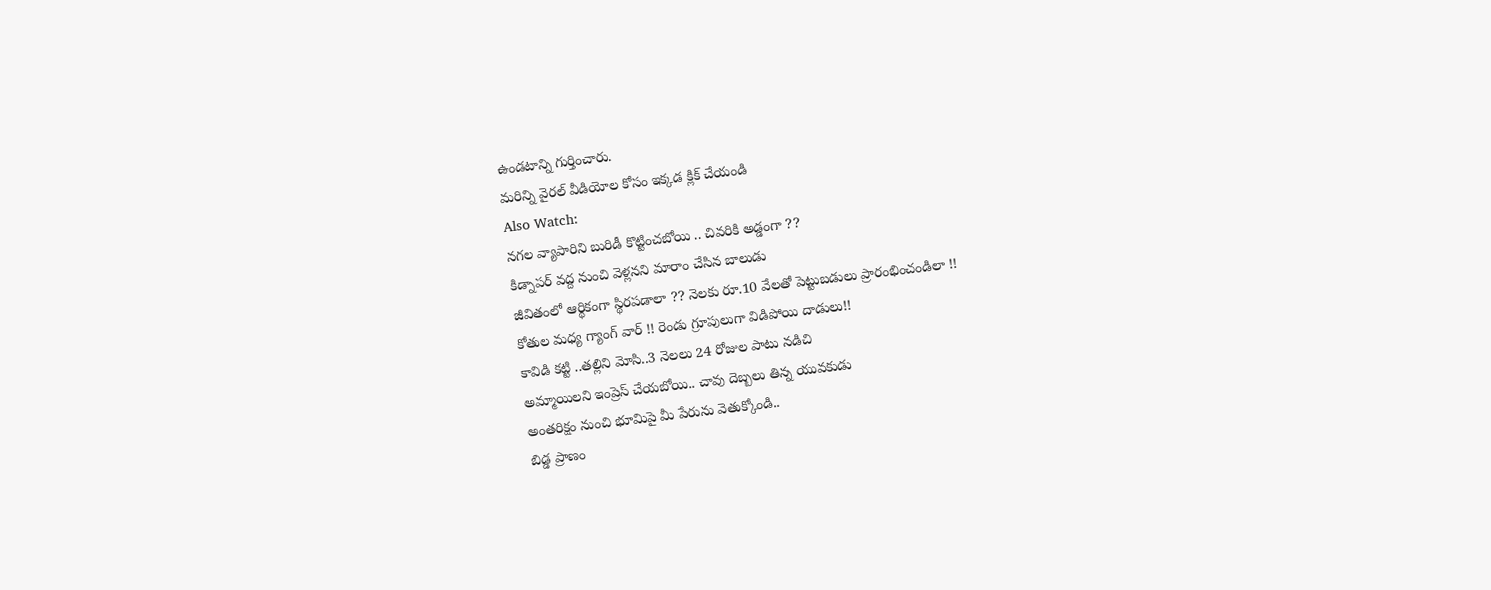ఉండటాన్ని గుర్తించారు.
మరిన్ని వైరల్ వీడియోల కోసం ఇక్కడ క్లిక్ చేయండి
Also Watch:
నగల వ్యాపారిని బురిడీ కొట్టించబోయి .. చివరికి అడ్డంగా ??
కిడ్నాపర్ వద్ద నుంచి వెళ్లనని మారాం చేసిన బాలుడు
జీవితంలో ఆర్థికంగా స్థిరపడాలా ?? నెలకు రూ.10 వేలతో పెట్టుబడులు ప్రారంభించండిలా !!
కోతుల మధ్య గ్యాంగ్ వార్ !! రెండు గ్రూపులుగా విడిపోయి దాడులు!!
కావిడి కట్టి ..తల్లిని మోసి..3 నెలలు 24 రోజుల పాటు నడిచి
అమ్మాయిలని ఇంప్రెస్ చేయబోయి.. చావు దెబ్బలు తిన్న యువకుడు
అంతరిక్షం నుంచి భూమిపై మీ పేరును వెతుక్కోండి..
బిడ్డ ప్రాణం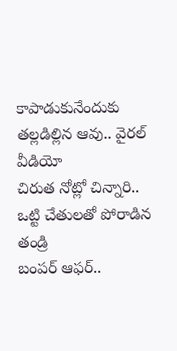కాపాడుకునేందుకు తల్లడిల్లిన ఆవు.. వైరల్ వీడియో
చిరుత నోట్లో చిన్నారి.. ఒట్టి చేతులతో పోరాడిన తండ్రి
బంపర్ ఆఫర్..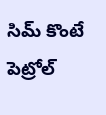సిమ్ కొంటే పెట్రోల్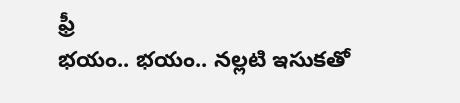ఫ్రీ
భయం.. భయం.. నల్లటి ఇసుకతో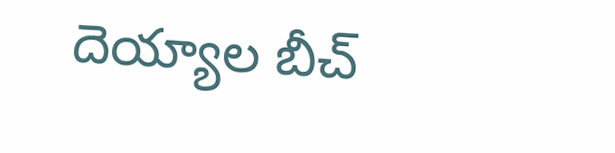దెయ్యాల బీచ్